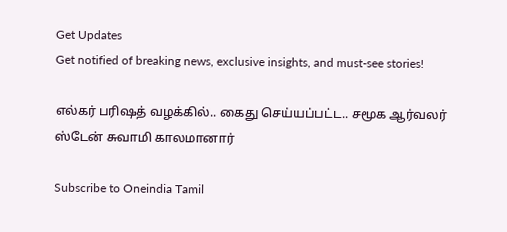Get Updates
Get notified of breaking news, exclusive insights, and must-see stories!

எல்கர் பரிஷத் வழக்கில்.. கைது செய்யப்பட்ட.. சமூக ஆர்வலர் ஸ்டேன் சுவாமி காலமானார்

Subscribe to Oneindia Tamil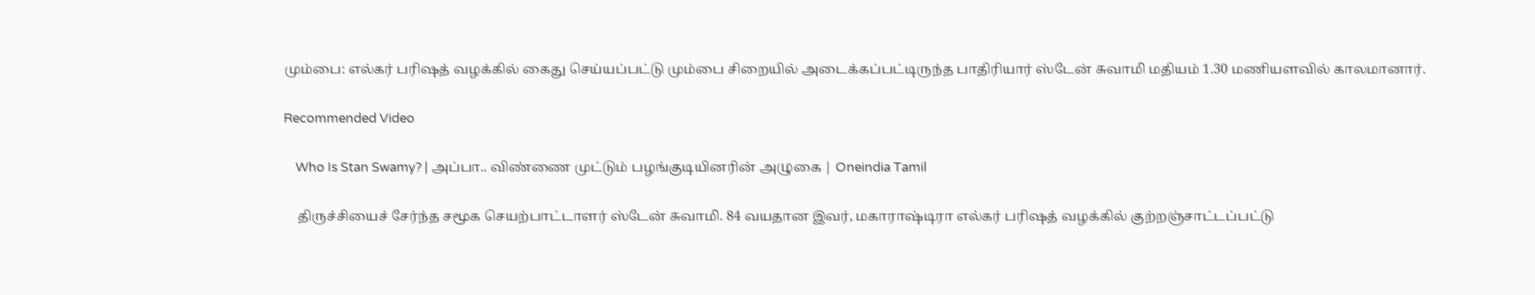மும்பை: எல்கர் பரிஷத் வழக்கில் கைது செய்யப்பட்டு மும்பை சிறையில் அடைக்கப்பட்டிருந்த பாதிரியார் ஸ்டேன் சுவாமி மதியம் 1.30 மணியளவில் காலமானார்.

Recommended Video

    Who Is Stan Swamy? | அப்பா.. விண்ணை முட்டும் பழங்குடியினரின் அழுகை | Oneindia Tamil

    திருச்சியைச் சேர்ந்த சமூக செயற்பாட்டாளர் ஸ்டேன் சுவாமி. 84 வயதான இவர், மகாராஷ்டிரா எல்கர் பரிஷத் வழக்கில் குற்றஞ்சாட்டப்பட்டு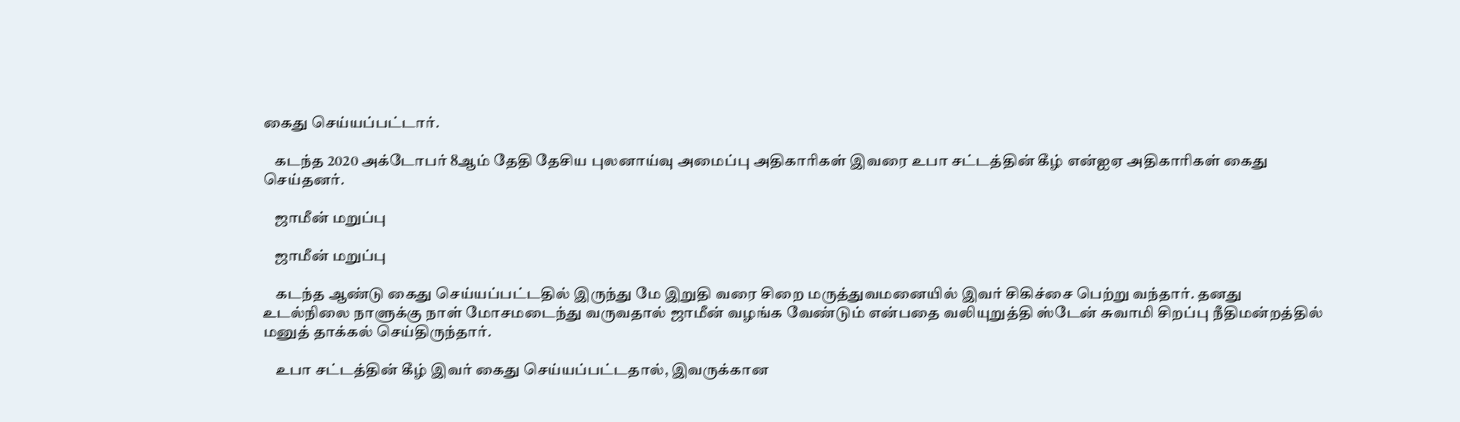கைது செய்யப்பட்டார்.

    கடந்த 2020 அக்டோபர் 8ஆம் தேதி தேசிய புலனாய்வு அமைப்பு அதிகாரிகள் இவரை உபா சட்டத்தின் கீழ் என்ஐஏ அதிகாரிகள் கைது செய்தனர்.

    ஜாமீன் மறுப்பு

    ஜாமீன் மறுப்பு

    கடந்த ஆண்டு கைது செய்யப்பட்டதில் இருந்து மே இறுதி வரை சிறை மருத்துவமனையில் இவர் சிகிச்சை பெற்று வந்தார். தனது உடல்நிலை நாளுக்கு நாள் மோசமடைந்து வருவதால் ஜாமீன் வழங்க வேண்டும் என்பதை வலியுறுத்தி ஸ்டேன் சுவாமி சிறப்பு நீதிமன்றத்தில் மனுத் தாக்கல் செய்திருந்தார்.

    உபா சட்டத்தின் கீழ் இவர் கைது செய்யப்பட்டதால், இவருக்கான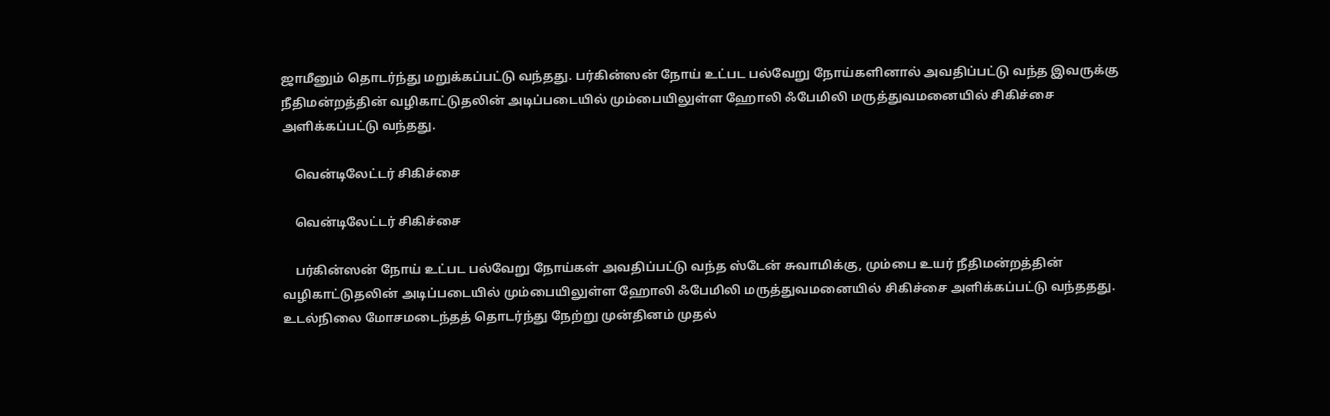ஜாமீனும் தொடர்ந்து மறுக்கப்பட்டு வந்தது. பர்கின்ஸன் நோய் உட்பட பல்வேறு நோய்களினால் அவதிப்பட்டு வந்த இவருக்கு நீதிமன்றத்தின் வழிகாட்டுதலின் அடிப்படையில் மும்பையிலுள்ள ஹோலி ஃபேமிலி மருத்துவமனையில் சிகிச்சை அளிக்கப்பட்டு வந்தது.

    வென்டிலேட்டர் சிகிச்சை

    வென்டிலேட்டர் சிகிச்சை

    பர்கின்ஸன் நோய் உட்பட பல்வேறு நோய்கள் அவதிப்பட்டு வந்த ஸ்டேன் சுவாமிக்கு, மும்பை உயர் நீதிமன்றத்தின் வழிகாட்டுதலின் அடிப்படையில் மும்பையிலுள்ள ஹோலி ஃபேமிலி மருத்துவமனையில் சிகிச்சை அளிக்கப்பட்டு வந்ததது. உடல்நிலை மோசமடைந்தத் தொடர்ந்து நேற்று முன்தினம் முதல்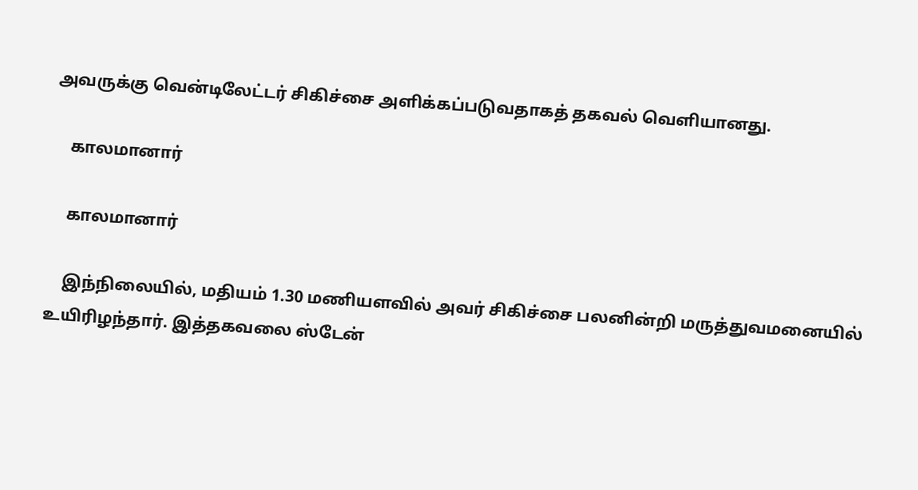அவருக்கு வென்டிலேட்டர் சிகிச்சை அளிக்கப்படுவதாகத் தகவல் வெளியானது.

    காலமானார்

    காலமானார்

    இந்நிலையில், மதியம் 1.30 மணியளவில் அவர் சிகிச்சை பலனின்றி மருத்துவமனையில் உயிரிழந்தார். இத்தகவலை ஸ்டேன்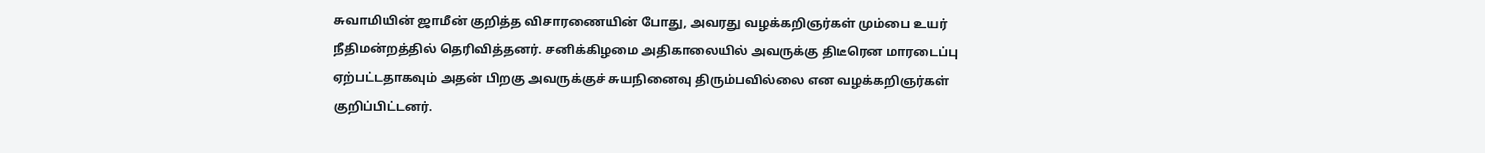சுவாமியின் ஜாமீன் குறித்த விசாரணையின் போது, அவரது வழக்கறிஞர்கள் மும்பை உயர் நீதிமன்றத்தில் தெரிவித்தனர். சனிக்கிழமை அதிகாலையில் அவருக்கு திடீரென மாரடைப்பு ஏற்பட்டதாகவும் அதன் பிறகு அவருக்குச் சுயநினைவு திரும்பவில்லை என வழக்கறிஞர்கள் குறிப்பிட்டனர்.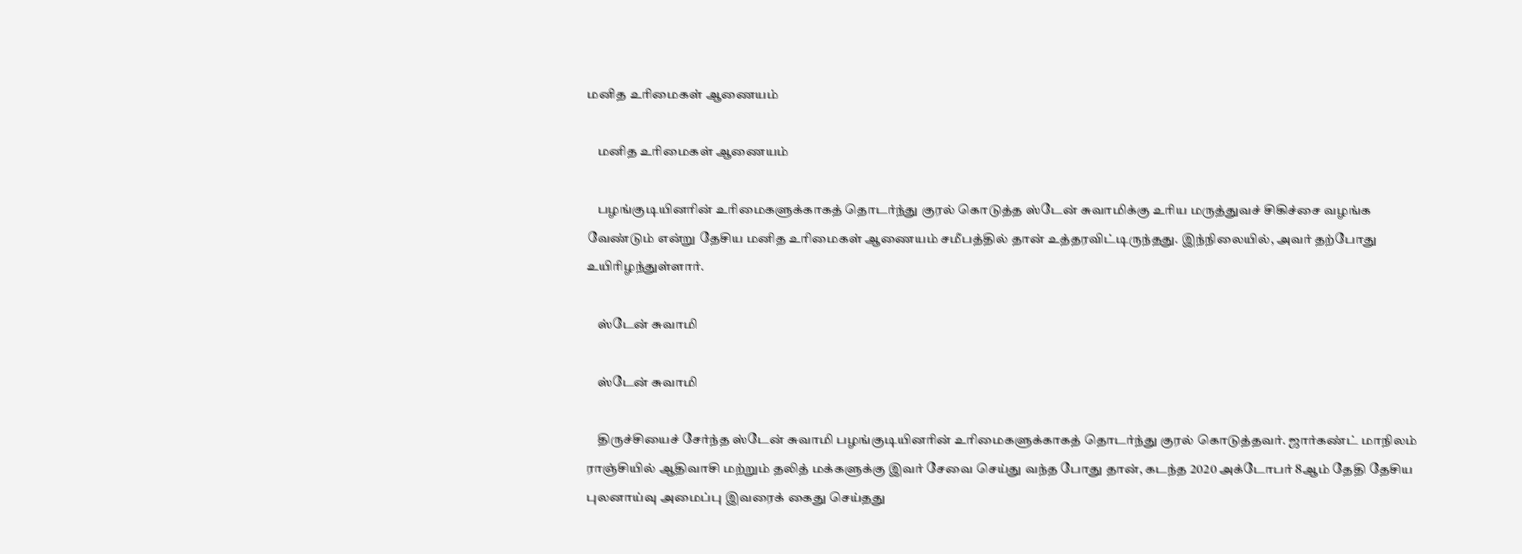மனித உரிமைகள் ஆணையம்

    மனித உரிமைகள் ஆணையம்

    பழங்குடியினரின் உரிமைகளுக்காகத் தொடர்ந்து குரல் கொடுத்த ஸ்டேன் சுவாமிக்கு உரிய மருத்துவச் சிகிச்சை வழங்க வேண்டும் என்று தேசிய மனித உரிமைகள் ஆணையம் சமீபத்தில் தான் உத்தரவிட்டிருந்தது. இந்நிலையில், அவர் தற்போது உயிரிழந்துள்ளார்.

    ஸ்டேன் சுவாமி

    ஸ்டேன் சுவாமி

    திருச்சியைச் சேர்ந்த ஸ்டேன் சுவாமி பழங்குடியினரின் உரிமைகளுக்காகத் தொடர்ந்து குரல் கொடுத்தவர். ஜார்கண்ட் மாநிலம் ராஞ்சியில் ஆதிவாசி மற்றும் தலித் மக்களுக்கு இவர் சேவை செய்து வந்த போது தான், கடந்த 2020 அக்டோபர் 8ஆம் தேதி தேசிய புலனாய்வு அமைப்பு இவரைக் கைது செய்தது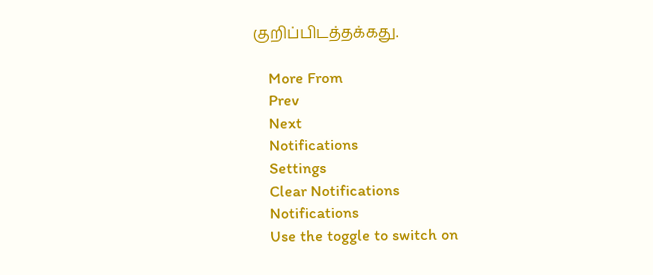குறிப்பிடத்தக்கது.

    More From
    Prev
    Next
    Notifications
    Settings
    Clear Notifications
    Notifications
    Use the toggle to switch on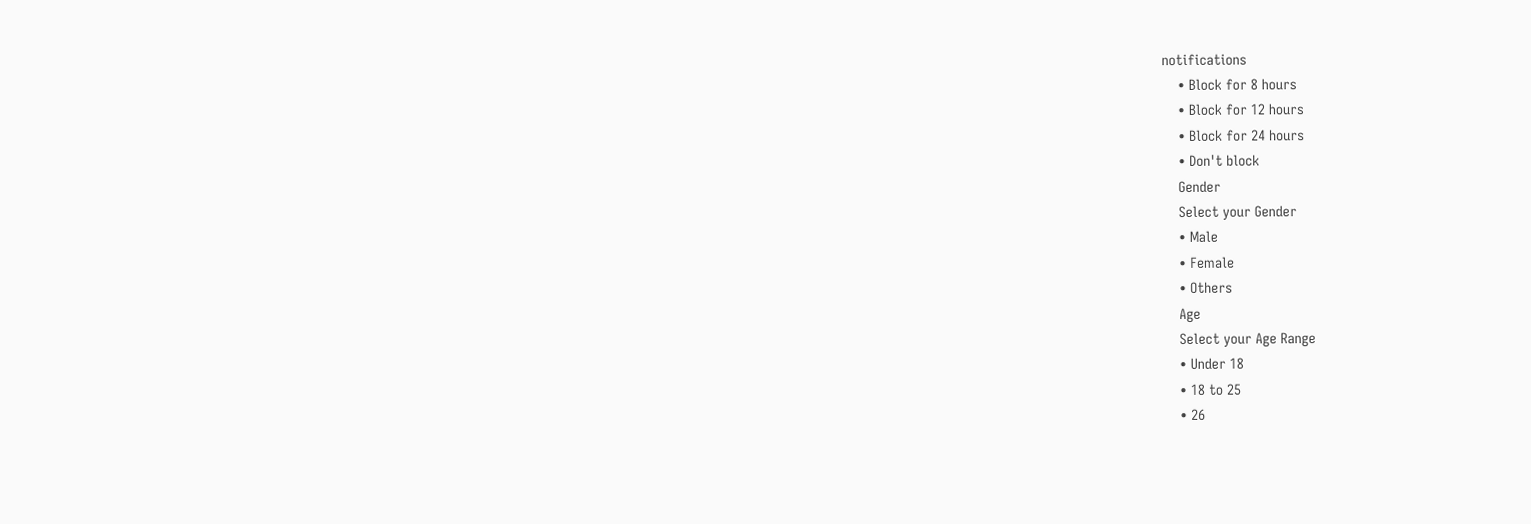notifications
    • Block for 8 hours
    • Block for 12 hours
    • Block for 24 hours
    • Don't block
    Gender
    Select your Gender
    • Male
    • Female
    • Others
    Age
    Select your Age Range
    • Under 18
    • 18 to 25
    • 26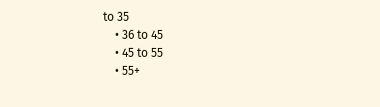to 35
    • 36 to 45
    • 45 to 55
    • 55+